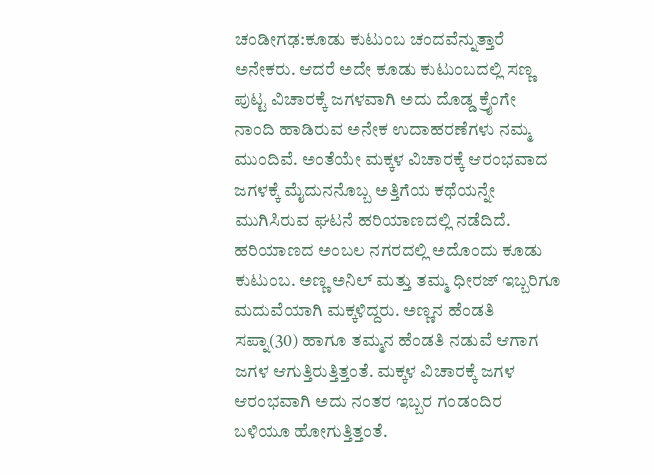ಚಂಡೀಗಢ:ಕೂಡು ಕುಟುಂಬ ಚಂದವೆನ್ನುತ್ತಾರೆ ಅನೇಕರು. ಆದರೆ ಅದೇ ಕೂಡು ಕುಟುಂಬದಲ್ಲಿ ಸಣ್ಣ ಪುಟ್ಟ ವಿಚಾರಕ್ಕೆ ಜಗಳವಾಗಿ ಅದು ದೊಡ್ಡ ಕ್ರೈಂಗೇ ನಾಂದಿ ಹಾಡಿರುವ ಅನೇಕ ಉದಾಹರಣೆಗಳು ನಮ್ಮ ಮುಂದಿವೆ. ಅಂತೆಯೇ ಮಕ್ಕಳ ವಿಚಾರಕ್ಕೆ ಆರಂಭವಾದ ಜಗಳಕ್ಕೆ ಮೈದುನನೊಬ್ಬ ಅತ್ತಿಗೆಯ ಕಥೆಯನ್ನೇ ಮುಗಿಸಿರುವ ಘಟನೆ ಹರಿಯಾಣದಲ್ಲಿ ನಡೆದಿದೆ.
ಹರಿಯಾಣದ ಅಂಬಲ ನಗರದಲ್ಲಿ ಅದೊಂದು ಕೂಡು ಕುಟುಂಬ. ಅಣ್ಣ ಅನಿಲ್ ಮತ್ತು ತಮ್ಮ ಧೀರಜ್ ಇಬ್ಬರಿಗೂ ಮದುವೆಯಾಗಿ ಮಕ್ಕಳಿದ್ದರು. ಅಣ್ಣನ ಹೆಂಡತಿ ಸಪ್ನಾ(30) ಹಾಗೂ ತಮ್ಮನ ಹೆಂಡತಿ ನಡುವೆ ಆಗಾಗ ಜಗಳ ಆಗುತ್ತಿರುತ್ತಿತ್ತಂತೆ. ಮಕ್ಕಳ ವಿಚಾರಕ್ಕೆ ಜಗಳ ಆರಂಭವಾಗಿ ಅದು ನಂತರ ಇಬ್ಬರ ಗಂಡಂದಿರ ಬಳಿಯೂ ಹೋಗುತ್ತಿತ್ತಂತೆ.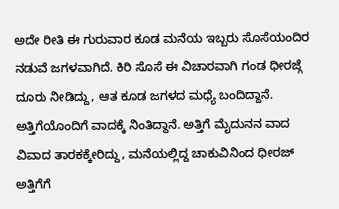ಅದೇ ರೀತಿ ಈ ಗುರುವಾರ ಕೂಡ ಮನೆಯ ಇಬ್ಬರು ಸೊಸೆಯಂದಿರ ನಡುವೆ ಜಗಳವಾಗಿದೆ. ಕಿರಿ ಸೊಸೆ ಈ ವಿಚಾರವಾಗಿ ಗಂಡ ಧೀರಜ್ಗೆ ದೂರು ನೀಡಿದ್ದು, ಆತ ಕೂಡ ಜಗಳದ ಮಧ್ಯೆ ಬಂದಿದ್ದಾನೆ. ಅತ್ತಿಗೆಯೊಂದಿಗೆ ವಾದಕ್ಕೆ ನಿಂತಿದ್ದಾನೆ. ಅತ್ತಿಗೆ ಮೈದುನನ ವಾದ ವಿವಾದ ತಾರಕಕ್ಕೇರಿದ್ದು, ಮನೆಯಲ್ಲಿದ್ದ ಚಾಕುವಿನಿಂದ ಧೀರಜ್ ಅತ್ತಿಗೆಗೆ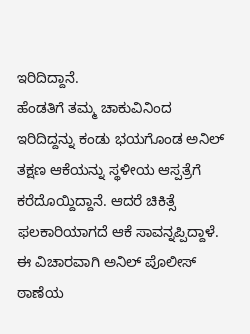ಇರಿದಿದ್ದಾನೆ.
ಹೆಂಡತಿಗೆ ತಮ್ಮ ಚಾಕುವಿನಿಂದ ಇರಿದಿದ್ದನ್ನು ಕಂಡು ಭಯಗೊಂಡ ಅನಿಲ್ ತಕ್ಷಣ ಆಕೆಯನ್ನು ಸ್ಥಳೀಯ ಆಸ್ಪತ್ರೆಗೆ ಕರೆದೊಯ್ದಿದ್ದಾನೆ. ಆದರೆ ಚಿಕಿತ್ಸೆ ಫಲಕಾರಿಯಾಗದೆ ಆಕೆ ಸಾವನ್ನಪ್ಪಿದ್ದಾಳೆ. ಈ ವಿಚಾರವಾಗಿ ಅನಿಲ್ ಪೊಲೀಸ್ ಠಾಣೆಯ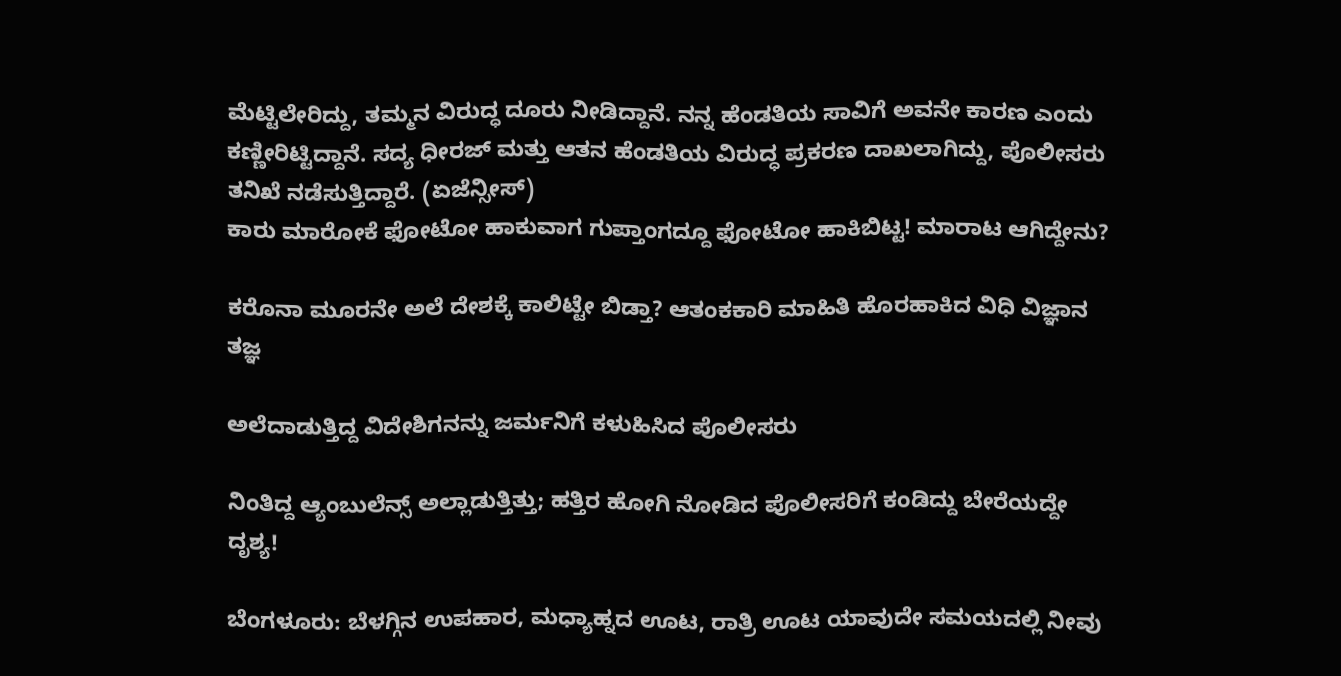ಮೆಟ್ಟಿಲೇರಿದ್ದು, ತಮ್ಮನ ವಿರುದ್ಧ ದೂರು ನೀಡಿದ್ದಾನೆ. ನನ್ನ ಹೆಂಡತಿಯ ಸಾವಿಗೆ ಅವನೇ ಕಾರಣ ಎಂದು ಕಣ್ಣೀರಿಟ್ಟಿದ್ದಾನೆ. ಸದ್ಯ ಧೀರಜ್ ಮತ್ತು ಆತನ ಹೆಂಡತಿಯ ವಿರುದ್ಧ ಪ್ರಕರಣ ದಾಖಲಾಗಿದ್ದು, ಪೊಲೀಸರು ತನಿಖೆ ನಡೆಸುತ್ತಿದ್ದಾರೆ. (ಏಜೆನ್ಸೀಸ್)
ಕಾರು ಮಾರೋಕೆ ಫೋಟೋ ಹಾಕುವಾಗ ಗುಪ್ತಾಂಗದ್ದೂ ಫೋಟೋ ಹಾಕಿಬಿಟ್ಟ! ಮಾರಾಟ ಆಗಿದ್ದೇನು?

ಕರೊನಾ ಮೂರನೇ ಅಲೆ ದೇಶಕ್ಕೆ ಕಾಲಿಟ್ಟೇ ಬಿಡ್ತಾ? ಆತಂಕಕಾರಿ‌ ಮಾಹಿತಿ ಹೊರಹಾಕಿದ ವಿಧಿ ವಿಜ್ಞಾನ ತಜ್ಞ

ಅಲೆದಾಡುತ್ತಿದ್ದ ವಿದೇಶಿಗನನ್ನು ಜರ್ಮನಿಗೆ ಕಳುಹಿಸಿದ ಪೊಲೀಸರು

ನಿಂತಿದ್ದ ಆ್ಯಂಬುಲೆನ್ಸ್ ಅಲ್ಲಾಡುತ್ತಿತ್ತು; ಹತ್ತಿರ ಹೋಗಿ ನೋಡಿದ ಪೊಲೀಸರಿಗೆ ಕಂಡಿದ್ದು ಬೇರೆಯದ್ದೇ ದೃಶ್ಯ!

ಬೆಂಗಳೂರು: ಬೆಳಗ್ಗಿನ ಉಪಹಾರ, ಮಧ್ಯಾಹ್ನದ ಊಟ, ರಾತ್ರಿ ಊಟ ಯಾವುದೇ ಸಮಯದಲ್ಲಿ ನೀವು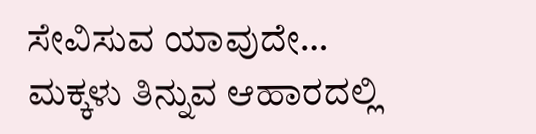ಸೇವಿಸುವ ಯಾವುದೇ…
ಮಕ್ಕಳು ತಿನ್ನುವ ಆಹಾರದಲ್ಲಿ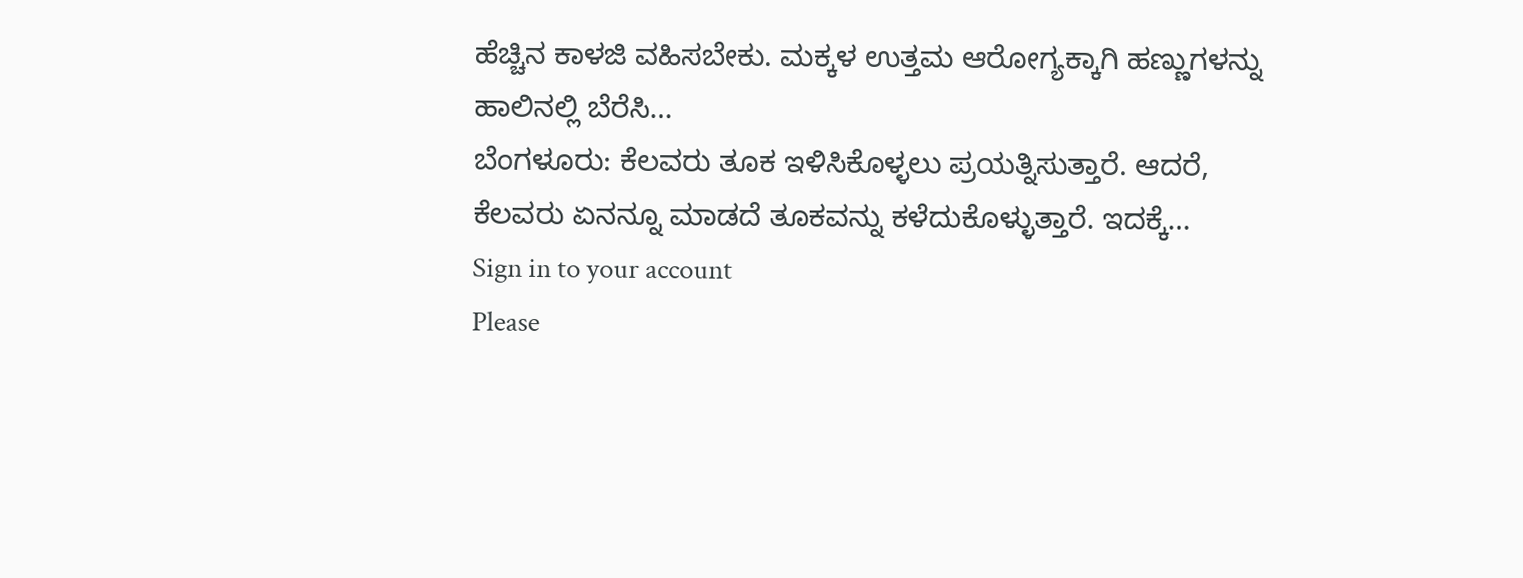ಹೆಚ್ಚಿನ ಕಾಳಜಿ ವಹಿಸಬೇಕು. ಮಕ್ಕಳ ಉತ್ತಮ ಆರೋಗ್ಯಕ್ಕಾಗಿ ಹಣ್ಣುಗಳನ್ನು ಹಾಲಿನಲ್ಲಿ ಬೆರೆಸಿ…
ಬೆಂಗಳೂರು: ಕೆಲವರು ತೂಕ ಇಳಿಸಿಕೊಳ್ಳಲು ಪ್ರಯತ್ನಿಸುತ್ತಾರೆ. ಆದರೆ, ಕೆಲವರು ಏನನ್ನೂ ಮಾಡದೆ ತೂಕವನ್ನು ಕಳೆದುಕೊಳ್ಳುತ್ತಾರೆ. ಇದಕ್ಕೆ…
Sign in to your account
Please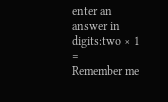enter an answer in digits:two × 1 =
Remember me